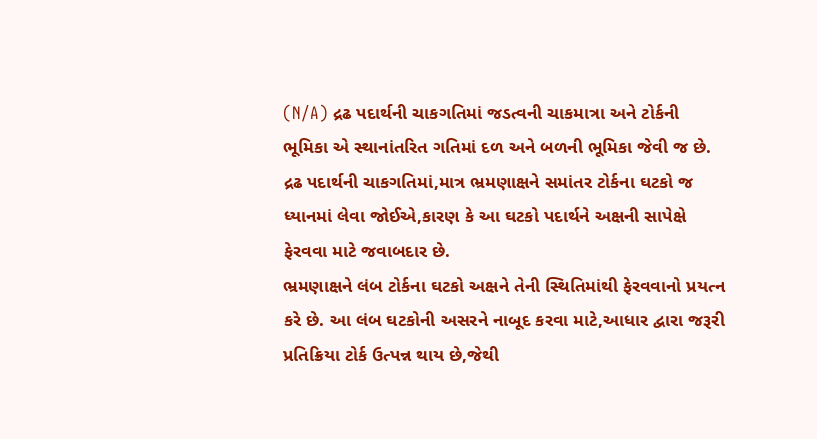(N/A) દ્રઢ પદાર્થની ચાકગતિમાં જડત્વની ચાકમાત્રા અને ટોર્કની ભૂમિકા એ સ્થાનાંતરિત ગતિમાં દળ અને બળની ભૂમિકા જેવી જ છે.
દ્રઢ પદાર્થની ચાકગતિમાં,માત્ર ભ્રમણાક્ષને સમાંતર ટોર્કના ઘટકો જ ધ્યાનમાં લેવા જોઈએ,કારણ કે આ ઘટકો પદાર્થને અક્ષની સાપેક્ષે ફેરવવા માટે જવાબદાર છે.
ભ્રમણાક્ષને લંબ ટોર્કના ઘટકો અક્ષને તેની સ્થિતિમાંથી ફેરવવાનો પ્રયત્ન કરે છે. આ લંબ ઘટકોની અસરને નાબૂદ કરવા માટે,આધાર દ્વારા જરૂરી પ્રતિક્રિયા ટોર્ક ઉત્પન્ન થાય છે,જેથી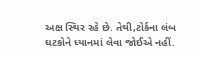અક્ષ સ્થિર રહે છે. તેથી,ટોર્કના લંબ ઘટકોને ધ્યાનમાં લેવા જોઈએ નહીં.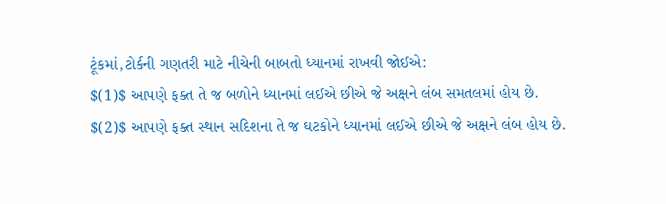ટૂંકમાં,ટોર્કની ગણતરી માટે નીચેની બાબતો ધ્યાનમાં રાખવી જોઈએ:
$(1)$ આપણે ફક્ત તે જ બળોને ધ્યાનમાં લઈએ છીએ જે અક્ષને લંબ સમતલમાં હોય છે.
$(2)$ આપણે ફક્ત સ્થાન સદિશના તે જ ઘટકોને ધ્યાનમાં લઈએ છીએ જે અક્ષને લંબ હોય છે.